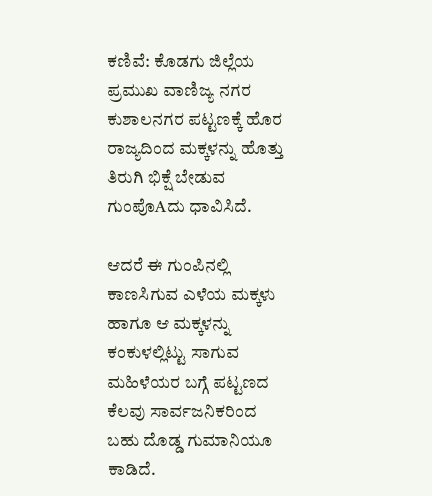ಕಣಿವೆ: ಕೊಡಗು ಜಿಲ್ಲೆಯ ಪ್ರಮುಖ ವಾಣಿಜ್ಯ ನಗರ ಕುಶಾಲನಗರ ಪಟ್ಟಣಕ್ಕೆ ಹೊರ ರಾಜ್ಯದಿಂದ ಮಕ್ಕಳನ್ನು ಹೊತ್ತು ತಿರುಗಿ ಭಿಕ್ಷೆ ಬೇಡುವ ಗುಂಪೊAದು ಧಾವಿಸಿದೆ.

ಆದರೆ ಈ ಗುಂಪಿನಲ್ಲಿ ಕಾಣಸಿಗುವ ಎಳೆಯ ಮಕ್ಕಳು ಹಾಗೂ ಆ ಮಕ್ಕಳನ್ನು ಕಂಕುಳಲ್ಲಿಟ್ಟು ಸಾಗುವ ಮಹಿಳೆಯರ ಬಗ್ಗೆ ಪಟ್ಟಣದ ಕೆಲವು ಸಾರ್ವಜನಿಕರಿಂದ ಬಹು ದೊಡ್ಡ ಗುಮಾನಿಯೂ ಕಾಡಿದೆ.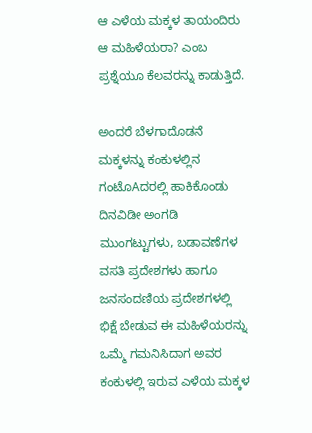ಆ ಎಳೆಯ ಮಕ್ಕಳ ತಾಯಂದಿರು ಆ ಮಹಿಳೆಯರಾ? ಎಂಬ ಪ್ರಶ್ನೆಯೂ ಕೆಲವರನ್ನು ಕಾಡುತ್ತಿದೆ.

ಅಂದರೆ ಬೆಳಗಾದೊಡನೆ ಮಕ್ಕಳನ್ನು ಕಂಕುಳಲ್ಲಿನ ಗಂಟೊAದರಲ್ಲಿ ಹಾಕಿಕೊಂಡು ದಿನವಿಡೀ ಅಂಗಡಿ ಮುಂಗಟ್ಟುಗಳು, ಬಡಾವಣೆಗಳ ವಸತಿ ಪ್ರದೇಶಗಳು ಹಾಗೂ ಜನಸಂದಣಿಯ ಪ್ರದೇಶಗಳಲ್ಲಿ ಭಿಕ್ಷೆ ಬೇಡುವ ಈ ಮಹಿಳೆಯರನ್ನು ಒಮ್ಮೆ ಗಮನಿಸಿದಾಗ ಅವರ ಕಂಕುಳಲ್ಲಿ ಇರುವ ಎಳೆಯ ಮಕ್ಕಳ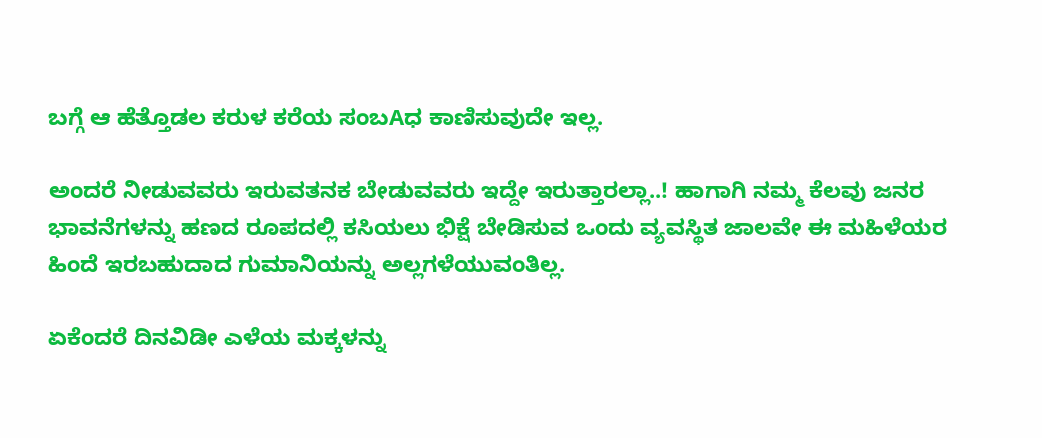ಬಗ್ಗೆ ಆ ಹೆತ್ತೊಡಲ ಕರುಳ ಕರೆಯ ಸಂಬAಧ ಕಾಣಿಸುವುದೇ ಇಲ್ಲ.

ಅಂದರೆ ನೀಡುವವರು ಇರುವತನಕ ಬೇಡುವವರು ಇದ್ದೇ ಇರುತ್ತಾರಲ್ಲಾ..! ಹಾಗಾಗಿ ನಮ್ಮ ಕೆಲವು ಜನರ ಭಾವನೆಗಳನ್ನು ಹಣದ ರೂಪದಲ್ಲಿ ಕಸಿಯಲು ಭಿಕ್ಷೆ ಬೇಡಿಸುವ ಒಂದು ವ್ಯವಸ್ಥಿತ ಜಾಲವೇ ಈ ಮಹಿಳೆಯರ ಹಿಂದೆ ಇರಬಹುದಾದ ಗುಮಾನಿಯನ್ನು ಅಲ್ಲಗಳೆಯುವಂತಿಲ್ಲ.

ಏಕೆಂದರೆ ದಿನವಿಡೀ ಎಳೆಯ ಮಕ್ಕಳನ್ನು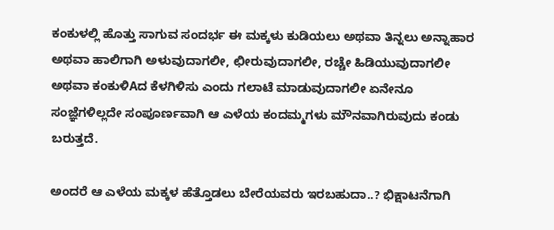ಕಂಕುಳಲ್ಲಿ ಹೊತ್ತು ಸಾಗುವ ಸಂದರ್ಭ ಈ ಮಕ್ಕಳು ಕುಡಿಯಲು ಅಥವಾ ತಿನ್ನಲು ಅನ್ನಾಹಾರ ಅಥವಾ ಹಾಲಿಗಾಗಿ ಅಳುವುದಾಗಲೀ, ಛೀರುವುದಾಗಲೀ, ರಚ್ಚೇ ಹಿಡಿಯುವುದಾಗಲೀ ಅಥವಾ ಕಂಕುಳಿAದ ಕೆಳಗಿಳಿಸು ಎಂದು ಗಲಾಟೆ ಮಾಡುವುದಾಗಲೀ ಏನೇನೂ ಸಂಜ್ಞೆಗಳಿಲ್ಲದೇ ಸಂಪೂರ್ಣವಾಗಿ ಆ ಎಳೆಯ ಕಂದಮ್ಮಗಳು ಮೌನವಾಗಿರುವುದು ಕಂಡು ಬರುತ್ತದೆ.

ಅಂದರೆ ಆ ಎಳೆಯ ಮಕ್ಕಳ ಹೆತ್ತೊಡಲು ಬೇರೆಯವರು ಇರಬಹುದಾ..? ಭಿಕ್ಷಾಟನೆಗಾಗಿ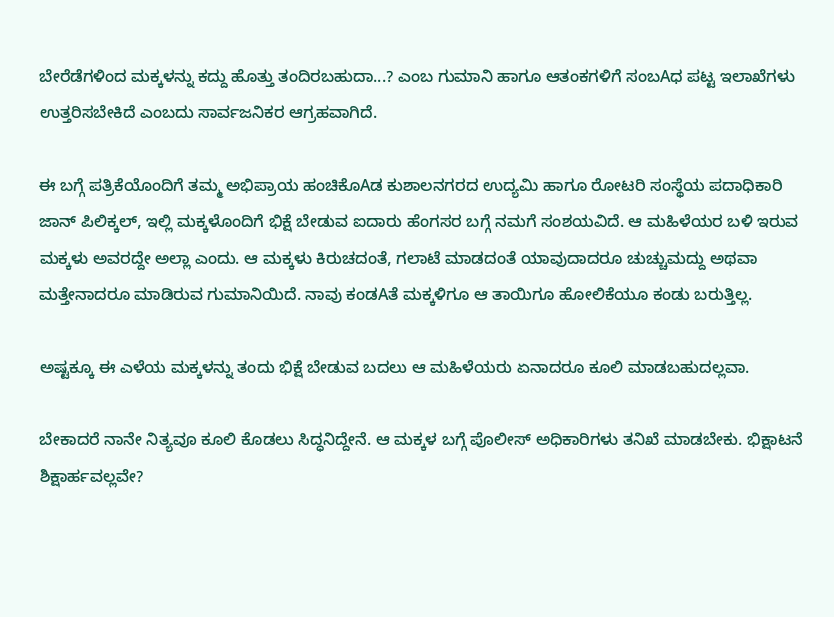ಬೇರೆಡೆಗಳಿಂದ ಮಕ್ಕಳನ್ನು ಕದ್ದು ಹೊತ್ತು ತಂದಿರಬಹುದಾ...? ಎಂಬ ಗುಮಾನಿ ಹಾಗೂ ಆತಂಕಗಳಿಗೆ ಸಂಬAಧ ಪಟ್ಟ ಇಲಾಖೆಗಳು ಉತ್ತರಿಸಬೇಕಿದೆ ಎಂಬದು ಸಾರ್ವಜನಿಕರ ಆಗ್ರಹವಾಗಿದೆ.

ಈ ಬಗ್ಗೆ ಪತ್ರಿಕೆಯೊಂದಿಗೆ ತಮ್ಮ ಅಭಿಪ್ರಾಯ ಹಂಚಿಕೊAಡ ಕುಶಾಲನಗರದ ಉದ್ಯಮಿ ಹಾಗೂ ರೋಟರಿ ಸಂಸ್ಥೆಯ ಪದಾಧಿಕಾರಿ ಜಾನ್ ಪಿಲಿಕ್ಕಲ್, ಇಲ್ಲಿ ಮಕ್ಕಳೊಂದಿಗೆ ಭಿಕ್ಷೆ ಬೇಡುವ ಐದಾರು ಹೆಂಗಸರ ಬಗ್ಗೆ ನಮಗೆ ಸಂಶಯವಿದೆ. ಆ ಮಹಿಳೆಯರ ಬಳಿ ಇರುವ ಮಕ್ಕಳು ಅವರದ್ದೇ ಅಲ್ಲಾ ಎಂದು. ಆ ಮಕ್ಕಳು ಕಿರುಚದಂತೆ, ಗಲಾಟೆ ಮಾಡದಂತೆ ಯಾವುದಾದರೂ ಚುಚ್ಚುಮದ್ದು ಅಥವಾ ಮತ್ತೇನಾದರೂ ಮಾಡಿರುವ ಗುಮಾನಿಯಿದೆ. ನಾವು ಕಂಡAತೆ ಮಕ್ಕಳಿಗೂ ಆ ತಾಯಿಗೂ ಹೋಲಿಕೆಯೂ ಕಂಡು ಬರುತ್ತಿಲ್ಲ.

ಅಷ್ಟಕ್ಕೂ ಈ ಎಳೆಯ ಮಕ್ಕಳನ್ನು ತಂದು ಭಿಕ್ಷೆ ಬೇಡುವ ಬದಲು ಆ ಮಹಿಳೆಯರು ಏನಾದರೂ ಕೂಲಿ ಮಾಡಬಹುದಲ್ಲವಾ.

ಬೇಕಾದರೆ ನಾನೇ ನಿತ್ಯವೂ ಕೂಲಿ ಕೊಡಲು ಸಿದ್ಧನಿದ್ದೇನೆ. ಆ ಮಕ್ಕಳ ಬಗ್ಗೆ ಪೊಲೀಸ್ ಅಧಿಕಾರಿಗಳು ತನಿಖೆ ಮಾಡಬೇಕು. ಭಿಕ್ಷಾಟನೆ ಶಿಕ್ಷಾರ್ಹವಲ್ಲವೇ?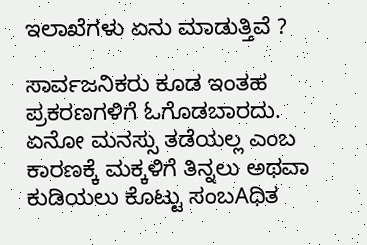ಇಲಾಖೆಗಳು ಏನು ಮಾಡುತ್ತಿವೆ ?

ಸಾರ್ವಜನಿಕರು ಕೂಡ ಇಂತಹ ಪ್ರಕರಣಗಳಿಗೆ ಓಗೊಡಬಾರದು. ಏನೋ ಮನಸ್ಸು ತಡೆಯಲ್ಲ ಎಂಬ ಕಾರಣಕ್ಕೆ ಮಕ್ಕಳಿಗೆ ತಿನ್ನಲು ಅಥವಾ ಕುಡಿಯಲು ಕೊಟ್ಟು ಸಂಬAಧಿತ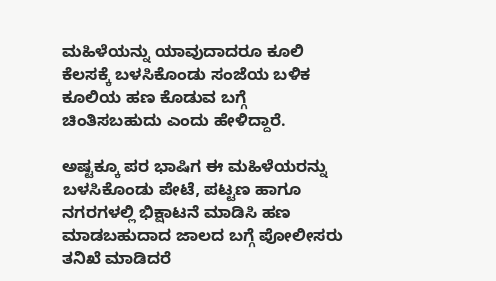ಮಹಿಳೆಯನ್ನು ಯಾವುದಾದರೂ ಕೂಲಿ ಕೆಲಸಕ್ಕೆ ಬಳಸಿಕೊಂಡು ಸಂಜೆಯ ಬಳಿಕ ಕೂಲಿಯ ಹಣ ಕೊಡುವ ಬಗ್ಗೆ ಚಿಂತಿಸಬಹುದು ಎಂದು ಹೇಳಿದ್ದಾರೆ.

ಅಷ್ಟಕ್ಕೂ ಪರ ಭಾಷಿಗ ಈ ಮಹಿಳೆಯರನ್ನು ಬಳಸಿಕೊಂಡು ಪೇಟೆ, ಪಟ್ಟಣ ಹಾಗೂ ನಗರಗಳಲ್ಲಿ ಭಿಕ್ಷಾಟನೆ ಮಾಡಿಸಿ ಹಣ ಮಾಡಬಹುದಾದ ಜಾಲದ ಬಗ್ಗೆ ಪೋಲೀಸರು ತನಿಖೆ ಮಾಡಿದರೆ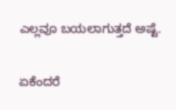ಎಲ್ಲವೂ ಬಯಲಾಗುತ್ತದೆ ಅಷ್ಟೆ.

ಏಕೆಂದರೆ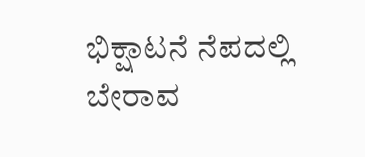ಭಿಕ್ಷಾಟನೆ ನೆಪದಲ್ಲಿ ಬೇರಾವ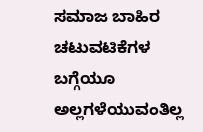ಸಮಾಜ ಬಾಹಿರ ಚಟುವಟಿಕೆಗಳ ಬಗ್ಗೆಯೂ ಅಲ್ಲಗಳೆಯುವಂತಿಲ್ಲ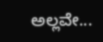ಅಲ್ಲವೇ...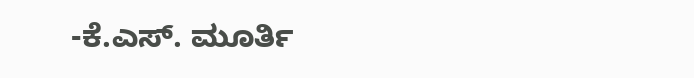-ಕೆ.ಎಸ್. ಮೂರ್ತಿ